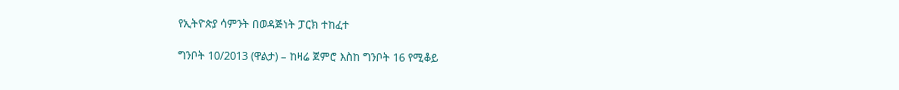የኢትዮጵያ ሳምንት በወዳጅነት ፓርክ ተከፈተ

ግንቦት 10/2013 (ዋልታ) – ከዛሬ ጀምሮ እስከ ግንቦት 16 የሚቆይ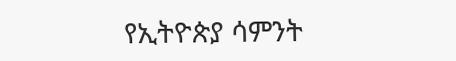የኢትዮጵያ ሳምንት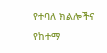የተባለ ክልሎችና የከተማ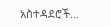አስተዳደሮች…